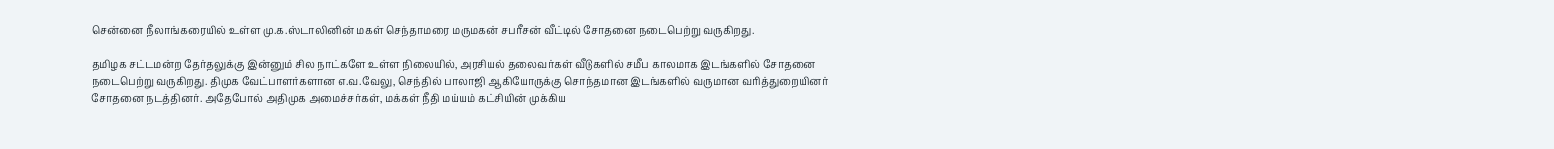சென்னை நீலாங்கரையில் உள்ள மு.க.ஸ்டாலினின் மகள் செந்தாமரை மருமகன் சபரீசன் வீட்டில் சோதனை நடைபெற்று வருகிறது.

தமிழக சட்டமன்ற தேர்தலுக்கு இன்னும் சில நாட்களே உள்ள நிலையில், அரசியல் தலைவர்கள் வீடுகளில் சமீப காலமாக இடங்களில் சோதனை நடைபெற்று வருகிறது. திமுக வேட்பாளர்களான எ.வ.வேலு, செந்தில் பாலாஜி ஆகியோருக்கு சொந்தமான இடங்களில் வருமான வரித்துறையினர் சோதனை நடத்தினர். அதேபோல் அதிமுக அமைச்சர்கள், மக்கள் நீதி மய்யம் கட்சியின் முக்கிய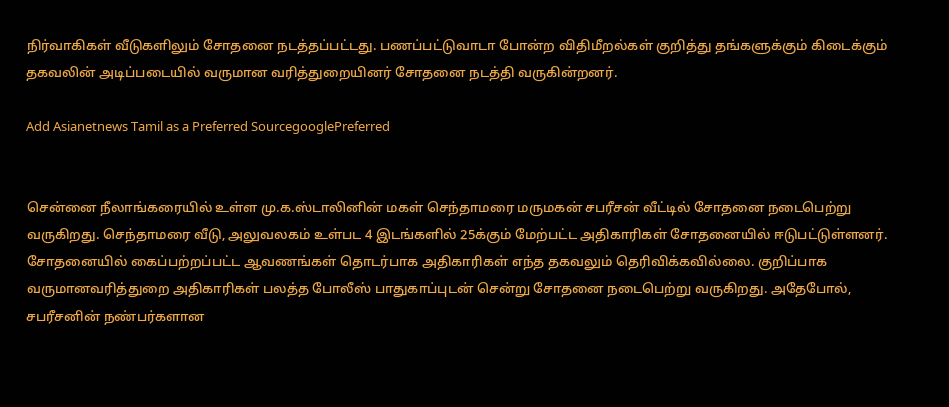நிர்வாகிகள் வீடுகளிலும் சோதனை நடத்தப்பட்டது. பணப்பட்டுவாடா போன்ற விதிமீறல்கள் குறித்து தங்களுக்கும் கிடைக்கும் தகவலின் அடிப்படையில் வருமான வரித்துறையினர் சோதனை நடத்தி வருகின்றனர்.

Add Asianetnews Tamil as a Preferred SourcegooglePreferred


சென்னை நீலாங்கரையில் உள்ள மு.க.ஸ்டாலினின் மகள் செந்தாமரை மருமகன் சபரீசன் வீட்டில் சோதனை நடைபெற்று வருகிறது. செந்தாமரை வீடு, அலுவலகம் உள்பட 4 இடங்களில் 25க்கும் மேற்பட்ட அதிகாரிகள் சோதனையில் ஈடுபட்டுள்ளனர். சோதனையில் கைப்பற்றப்பட்ட ஆவணங்கள் தொடர்பாக அதிகாரிகள் எந்த தகவலும் தெரிவிக்கவில்லை. குறிப்பாக வருமானவரித்துறை அதிகாரிகள் பலத்த போலீஸ் பாதுகாப்புடன் சென்று சோதனை நடைபெற்று வருகிறது. அதேபோல், சபரீசனின் நண்பர்களான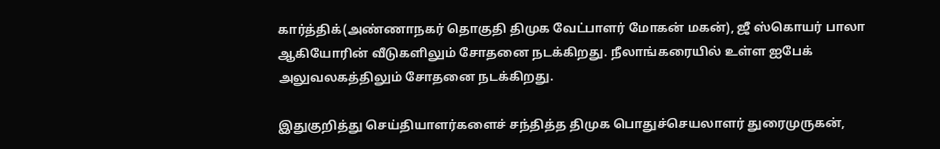கார்த்திக்(அண்ணாநகர் தொகுதி திமுக வேட்பாளர் மோகன் மகன்), ஜீ ஸ்கொயர் பாலா ஆகியோரின் வீடுகளிலும் சோதனை நடக்கிறது. நீலாங்கரையில் உள்ள ஐபேக் அலுவலகத்திலும் சோதனை நடக்கிறது.

இதுகுறித்து செய்தியாளர்களைச் சந்தித்த திமுக பொதுச்செயலாளர் துரைமுருகன்,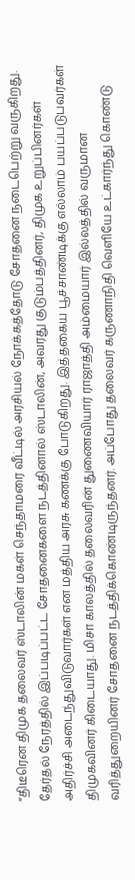“திடீரென திமுக தலைவர் ஸ்டாலின் மகள் செந்தாமரை வீட்டில் அரசியல் நோக்கத்தோடு சோதனை நடைபெற்று வருகிறது. தேர்தல் நேரத்தில் இப்படிப்பட்ட சோதனைகளை நடத்தினால் ஸ்டாலின், அவரது குடும்பத்தினர், திமுக உறுப்பினர்கள் அதிர்ச்சி அடைந்துவிடுவார்கள் என மத்திய அரசு கணக்கு போடுகிறது. இத்தகைய பூச்சாண்டிக்கு எல்லாம் பயப்படுபவர்கள் திமுகவினர் கிடையாது. மிசா காலத்தில் தலைவரின் துணைவியார் ராஜாத்தி அம்மையார் இல்லத்தில் வருமான வரித்துறையினர் சோதனை நடத்திக்கொண்டிருந்தனர். அப்போது தலைவர் கருணாநிதி வெளியே உட்கார்ந்து கொண்டு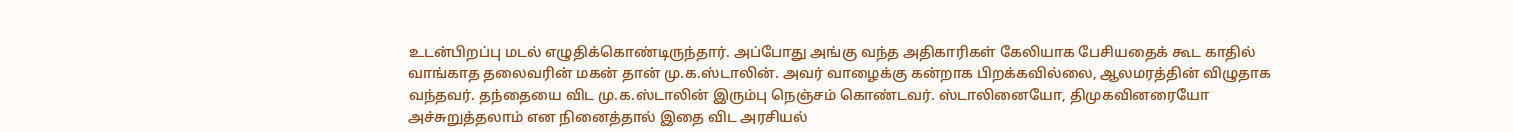உடன்பிறப்பு மடல் எழுதிக்கொண்டிருந்தார். அப்போது அங்கு வந்த அதிகாரிகள் கேலியாக பேசியதைக் கூட காதில் வாங்காத தலைவரின் மகன் தான் மு.க.ஸ்டாலின். அவர் வாழைக்கு கன்றாக பிறக்கவில்லை, ஆலமரத்தின் விழுதாக வந்தவர். தந்தையை விட மு.க.ஸ்டாலின் இரும்பு நெஞ்சம் கொண்டவர். ஸ்டாலினையோ, திமுகவினரையோ அச்சுறுத்தலாம் என நினைத்தால் இதை விட அரசியல்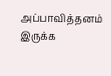அப்பாவித்தனம் இருக்க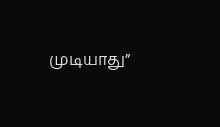முடியாது”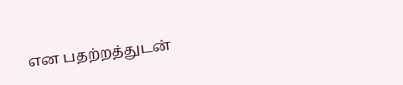என பதற்றத்துடன்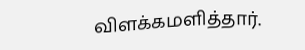விளக்கமளித்தார்.